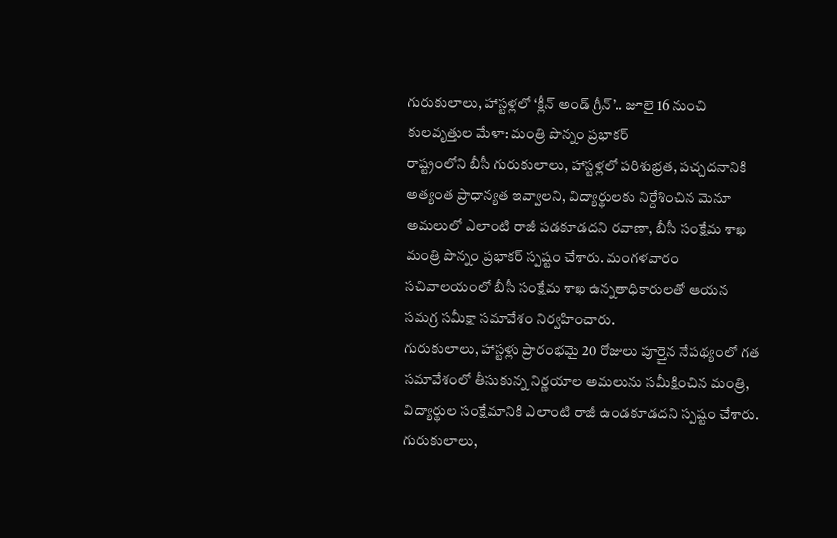గురుకులాలు, హాస్టళ్లలో ‘క్లీన్ అండ్ గ్రీన్’.. జూలై 16 నుంచి కులవృత్తుల మేళా: మంత్రి పొన్నం ప్రభాకర్
రాష్ట్రంలోని బీసీ గురుకులాలు, హాస్టళ్లలో పరిశుభ్రత, పచ్చదనానికి అత్యంత ప్రాధాన్యత ఇవ్వాలని, విద్యార్థులకు నిర్దేశించిన మెనూ అమలులో ఎలాంటి రాజీ పడకూడదని రవాణా, బీసీ సంక్షేమ శాఖ మంత్రి పొన్నం ప్రభాకర్ స్పష్టం చేశారు. మంగళవారం సచివాలయంలో బీసీ సంక్షేమ శాఖ ఉన్నతాధికారులతో ఆయన సమగ్ర సమీక్షా సమావేశం నిర్వహించారు.
గురుకులాలు, హాస్టళ్లు ప్రారంభమై 20 రోజులు పూర్తైన నేపథ్యంలో గత సమావేశంలో తీసుకున్న నిర్ణయాల అమలును సమీక్షించిన మంత్రి, విద్యార్థుల సంక్షేమానికి ఎలాంటి రాజీ ఉండకూడదని స్పష్టం చేశారు. గురుకులాలు,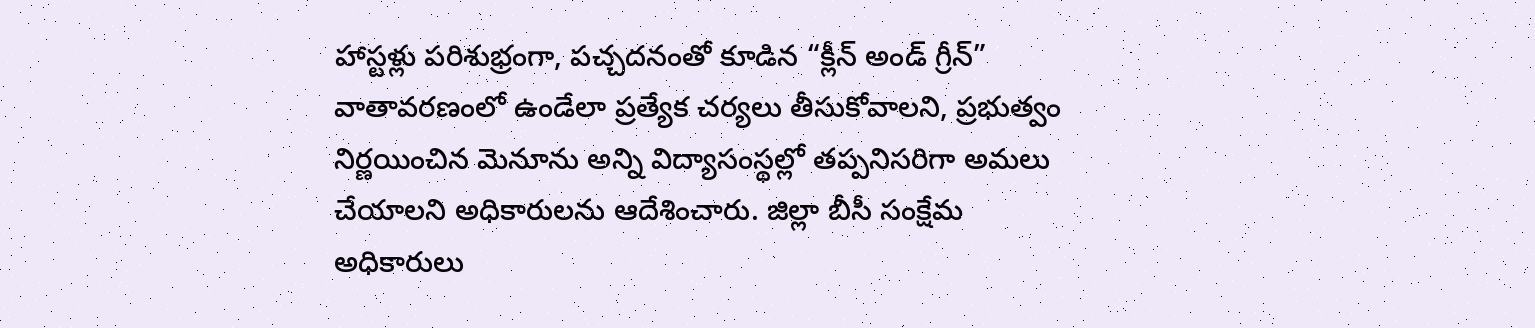హాస్టళ్లు పరిశుభ్రంగా, పచ్చదనంతో కూడిన “క్లీన్ అండ్ గ్రీన్” వాతావరణంలో ఉండేలా ప్రత్యేక చర్యలు తీసుకోవాలని, ప్రభుత్వం నిర్ణయించిన మెనూను అన్ని విద్యాసంస్థల్లో తప్పనిసరిగా అమలు చేయాలని అధికారులను ఆదేశించారు. జిల్లా బీసీ సంక్షేమ అధికారులు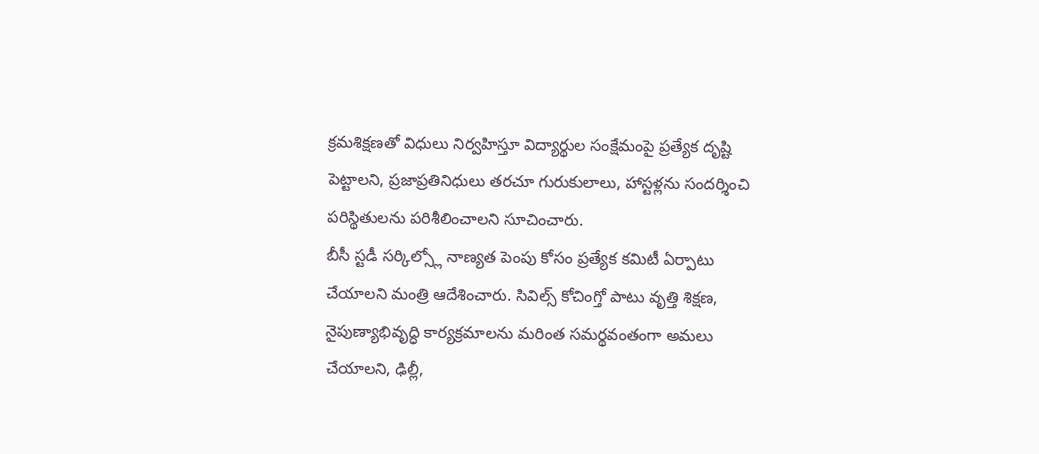క్రమశిక్షణతో విధులు నిర్వహిస్తూ విద్యార్థుల సంక్షేమంపై ప్రత్యేక దృష్టి పెట్టాలని, ప్రజాప్రతినిధులు తరచూ గురుకులాలు, హాస్టళ్లను సందర్శించి పరిస్థితులను పరిశీలించాలని సూచించారు.
బీసీ స్టడీ సర్కిల్స్లో నాణ్యత పెంపు కోసం ప్రత్యేక కమిటీ ఏర్పాటు చేయాలని మంత్రి ఆదేశించారు. సివిల్స్ కోచింగ్తో పాటు వృత్తి శిక్షణ, నైపుణ్యాభివృద్ధి కార్యక్రమాలను మరింత సమర్థవంతంగా అమలు చేయాలని, ఢిల్లీ,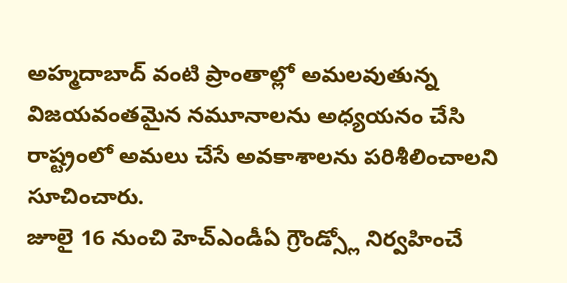అహ్మదాబాద్ వంటి ప్రాంతాల్లో అమలవుతున్న విజయవంతమైన నమూనాలను అధ్యయనం చేసి రాష్ట్రంలో అమలు చేసే అవకాశాలను పరిశీలించాలని సూచించారు.
జూలై 16 నుంచి హెచ్ఎండీఏ గ్రౌండ్స్లో నిర్వహించే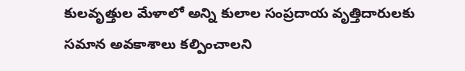కులవృత్తుల మేళాలో అన్ని కులాల సంప్రదాయ వృత్తిదారులకు సమాన అవకాశాలు కల్పించాలని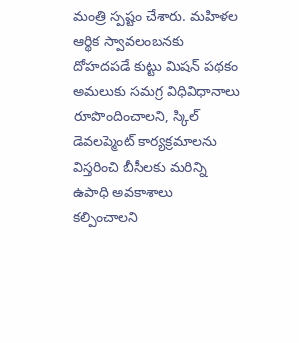మంత్రి స్పష్టం చేశారు. మహిళల ఆర్థిక స్వావలంబనకు దోహదపడే కుట్టు మిషన్ పథకం అమలుకు సమగ్ర విధివిధానాలు రూపొందించాలని, స్కిల్ డెవలప్మెంట్ కార్యక్రమాలను విస్తరించి బీసీలకు మరిన్ని ఉపాధి అవకాశాలు కల్పించాలని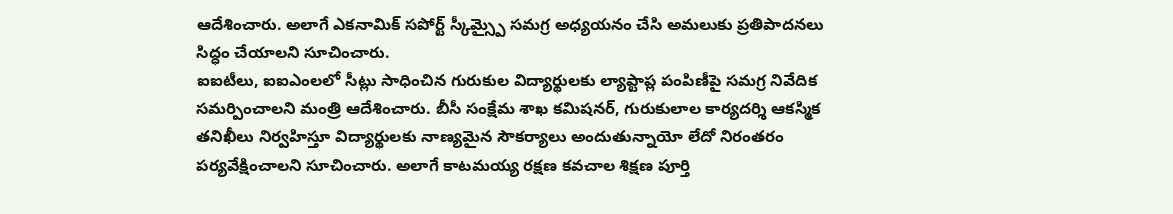ఆదేశించారు. అలాగే ఎకనామిక్ సపోర్ట్ స్కీమ్స్పై సమగ్ర అధ్యయనం చేసి అమలుకు ప్రతిపాదనలు సిద్ధం చేయాలని సూచించారు.
ఐఐటీలు, ఐఐఎంలలో సీట్లు సాధించిన గురుకుల విద్యార్థులకు ల్యాప్టాప్ల పంపిణీపై సమగ్ర నివేదిక సమర్పించాలని మంత్రి ఆదేశించారు. బీసీ సంక్షేమ శాఖ కమిషనర్, గురుకులాల కార్యదర్శి ఆకస్మిక తనిఖీలు నిర్వహిస్తూ విద్యార్థులకు నాణ్యమైన సౌకర్యాలు అందుతున్నాయో లేదో నిరంతరం పర్యవేక్షించాలని సూచించారు. అలాగే కాటమయ్య రక్షణ కవచాల శిక్షణ పూర్తి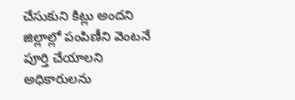చేసుకుని కిట్లు అందని జిల్లాల్లో పంపిణీని వెంటనే పూర్తి చేయాలని అధికారులను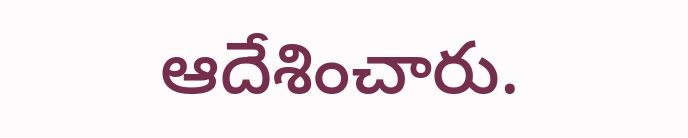ఆదేశించారు.